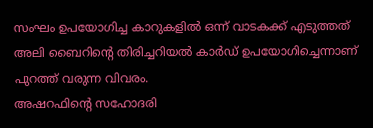സംഘം ഉപയോഗിച്ച കാറുകളിൽ ഒന്ന് വാടകക്ക് എടുത്തത് അലി ബൈറിൻ്റെ തിരിച്ചറിയൽ കാർഡ് ഉപയോഗിച്ചെന്നാണ് പുറത്ത് വരുന്ന വിവരം.
അഷറഫിൻ്റെ സഹോദരി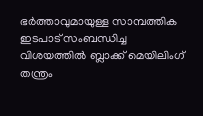ഭർത്താവുമായുള്ള സാമ്പത്തിക ഇടപാട് സംബന്ധിച്ച വിശയത്തിൽ ബ്ലാക്ക് മെയിലിംഗ് തന്ത്രം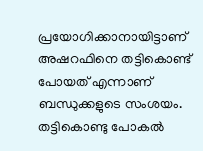പ്രയോഗിക്കാനായിട്ടാണ് അഷറഫിനെ തട്ടികൊണ്ട് പോയത് എന്നാണ് ബന്ധുക്കളുടെ സംശയം.
തട്ടികൊണ്ടു പോകൽ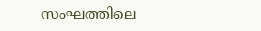സംഘത്തിലെ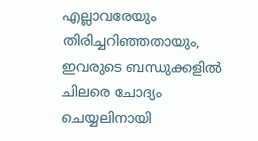എല്ലാവരേയും തിരിച്ചറിഞ്ഞതായും, ഇവരുടെ ബന്ധുക്കളിൽ ചിലരെ ചോദ്യം ചെയ്യലിനായി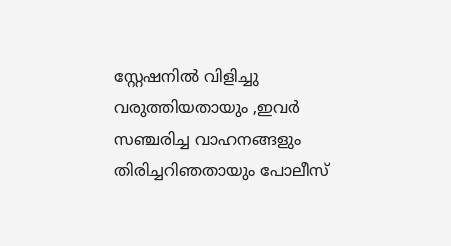സ്റ്റേഷനിൽ വിളിച്ചു വരുത്തിയതായും ,ഇവർ സഞ്ചരിച്ച വാഹനങ്ങളും തിരിച്ചറിഞതായും പോലീസ്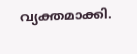വ്യക്തമാക്കി.